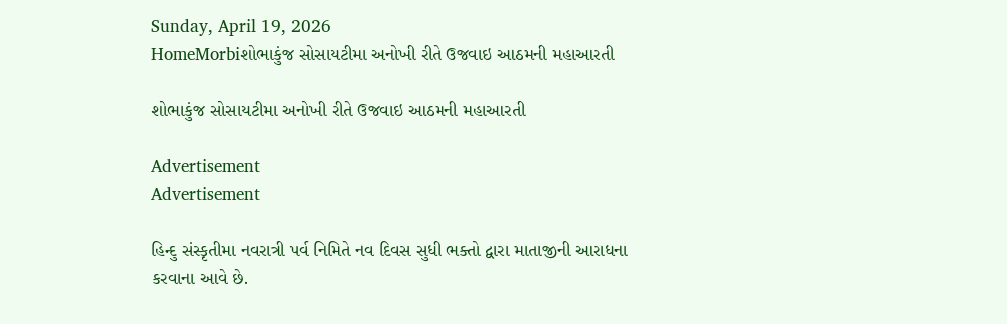Sunday, April 19, 2026
HomeMorbiશોભાકુંજ સોસાયટીમા અનોખી રીતે ઉજવાઇ આઠમની મહાઆરતી

શોભાકુંજ સોસાયટીમા અનોખી રીતે ઉજવાઇ આઠમની મહાઆરતી

Advertisement
Advertisement

હિન્દુ સંસ્કૃતીમા નવરાત્રી પર્વ નિમિતે નવ દિવસ સુધી ભક્તો દ્વારા માતાજીની આરાધના કરવાના આવે છે.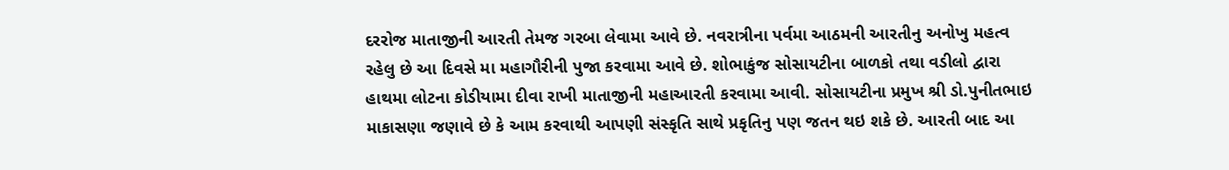દરરોજ માતાજીની આરતી તેમજ ગરબા લેવામા આવે છે. નવરાત્રીના પર્વમા આઠમની આરતીનુ અનોખુ મહત્વ રહેલુ છે આ દિવસે મા મહાગૌરીની પુજા કરવામા આવે છે. શોભાકુંજ સોસાયટીના બાળકો તથા વડીલો દ્વારા હાથમા લોટના કોડીયામા દીવા રાખી માતાજીની મહાઆરતી કરવામા આવી. સોસાયટીના પ્રમુખ શ્રી ડો.પુનીતભાઇ માકાસણા જણાવે છે કે આમ કરવાથી આપણી સંસ્કૃતિ સાથે પ્રકૃતિનુ પણ જતન થઇ શકે છે. આરતી બાદ આ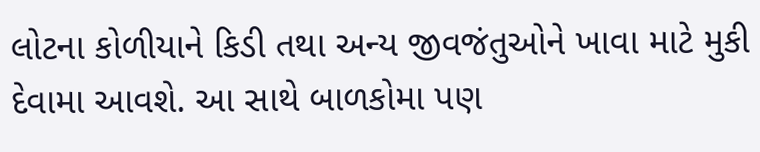લોટના કોળીયાને કિડી તથા અન્ય જીવજંતુઓને ખાવા માટે મુકી દેવામા આવશે. આ સાથે બાળકોમા પણ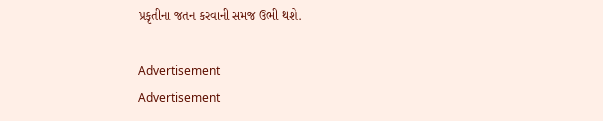પ્રકૃતીના જતન કરવાની સમજ ઉભી થશે.

Advertisement
Advertisement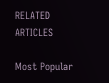RELATED ARTICLES

Most Popular